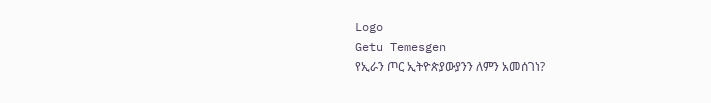Logo
Getu Temesgen
የኢራን ጦር ኢትዮጵያውያንን ለምን አመሰገነ?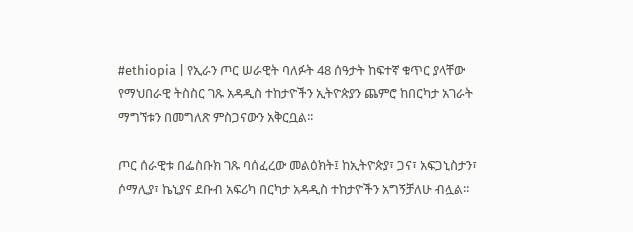#ethiopia | የኢራን ጦር ሠራዊት ባለፉት 48 ሰዓታት ከፍተኛ ቁጥር ያላቸው የማህበራዊ ትስስር ገጹ አዳዲስ ተከታዮችን ኢትዮጵያን ጨምሮ ከበርካታ አገራት ማግኘቱን በመግለጽ ምስጋናውን አቅርቧል፡፡

ጦር ሰራዊቱ በፌስቡክ ገጹ ባሰፈረው መልዕክት፤ ከኢትዮጵያ፣ ጋና፣ አፍጋኒስታን፣ ሶማሊያ፣ ኬኒያና ደቡብ አፍሪካ በርካታ አዳዲስ ተከታዮችን አግኝቻለሁ ብሏል፡፡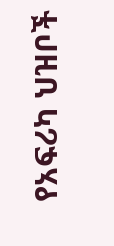የአፍሪካ ህዝቦች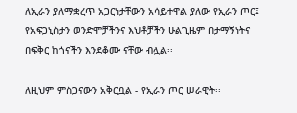ለኢራን ያለማቋረጥ አጋርነታቸውን አሳይተዋል ያለው የኢራን ጦር፤ የአፍጋኒስታን ወንድሞቻችንና እህቶቻችን ሁልጊዜም በታማኝነትና በፍቅር ከጎናችን እንደቆሙ ናቸው ብሏል፡፡

ለዚህም ምስጋናውን አቅርቧል - የኢራን ጦር ሠራዊት፡፡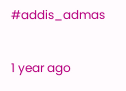#addis_admas

1 year ago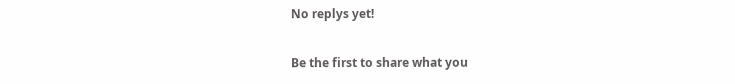No replys yet!

Be the first to share what you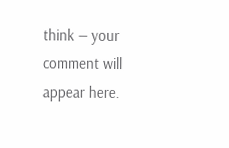think — your comment will appear here.